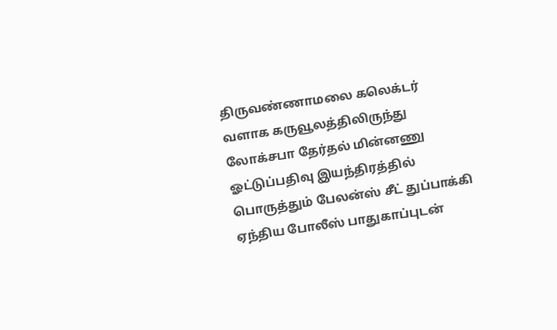திருவண்ணாமலை கலெக்டர் வளாக கருவூலத்திலிருந்து லோக்சபா தேர்தல் மின்னணு ஓட்டுப்பதிவு இயந்திரத்தில் பொருத்தும் பேலன்ஸ் சீட் துப்பாக்கி ஏந்திய போலீஸ் பாதுகாப்புடன்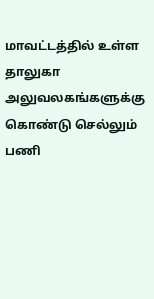மாவட்டத்தில் உள்ள தாலுகா அலுவலகங்களுக்கு கொண்டு செல்லும் பணி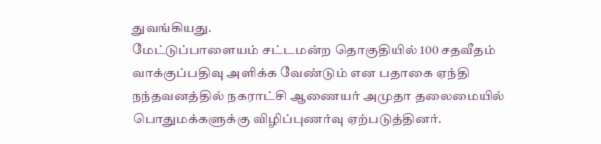துவங்கியது.
மேட்டுப்பாளையம் சட்டமன்ற தொகுதியில் 100 சதவீதம் வாக்குப்பதிவு அளிக்க வேண்டும் என பதாகை ஏந்தி நந்தவனத்தில் நகராட்சி ஆணையர் அமுதா தலைமையில் பொதுமக்களுக்கு விழிப்புணர்வு ஏற்படுத்தினர்.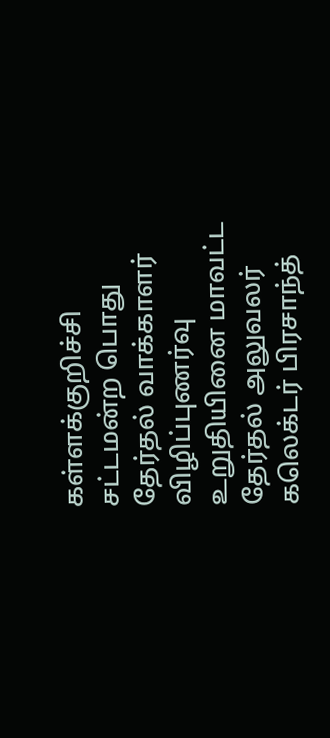கள்ளக்குறிச்சி சட்டமன்ற பொது தேர்தல் வாக்காளர் விழிப்புணர்வு உறுதியினை மாவட்ட தேர்தல் அலுவலர் கலெக்டர் பிரசாந்த்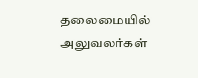தலைமையில் அலுவலர்கள்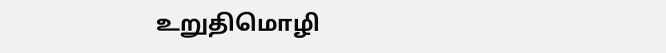உறுதிமொழி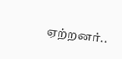ஏற்றனர்..